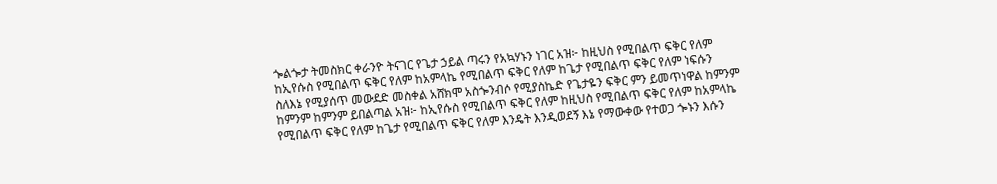ጐልጐታ ትመስክር ቀራንዮ ትናገር የጌታ ኃይል ጣሩን የአኳሃኑን ነገር አዝ፦ ከዚህስ የሚበልጥ ፍቅር የለም ከኢየሱስ የሚበልጥ ፍቅር የለም ከአምላኬ የሚበልጥ ፍቅር የለም ከጌታ የሚበልጥ ፍቅር የለም ነፍሱን ስለእኔ የሚያሰጥ መውደድ መስቀል አሸክሞ አስጐንብሶ የሚያስኬድ የጌታዬን ፍቅር ምን ይመጥነዋል ከምንም ከምንም ከምንም ይበልጣል አዝ፦ ከኢየሱስ የሚበልጥ ፍቅር የለም ከዚህስ የሚበልጥ ፍቅር የለም ከአምላኬ የሚበልጥ ፍቅር የለም ከጌታ የሚበልጥ ፍቅር የለም እንዴት እንዲወደኝ እኔ የማውቀው የተወጋ ጐኑን እሱን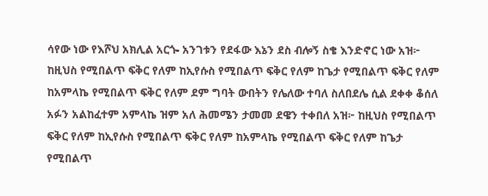ሳየው ነው የእሾህ አክሊል አርጐ አንገቱን የደፋው እኔን ደስ ብሎኝ ስቄ እንድኖር ነው አዝ፦ ከዚህስ የሚበልጥ ፍቅር የለም ከኢየሱስ የሚበልጥ ፍቅር የለም ከጌታ የሚበልጥ ፍቅር የለም ከአምላኬ የሚበልጥ ፍቅር የለም ደም ግባት ውበትን የሌለው ተባለ ስለበደሌ ሲል ደቀቀ ቆሰለ አፉን አልከፈተም አምላኬ ዝም አለ ሕመሜን ታመመ ደዌን ተቀበለ አዝ፦ ከዚህስ የሚበልጥ ፍቅር የለም ከኢየሱስ የሚበልጥ ፍቅር የለም ከአምላኬ የሚበልጥ ፍቅር የለም ከጌታ የሚበልጥ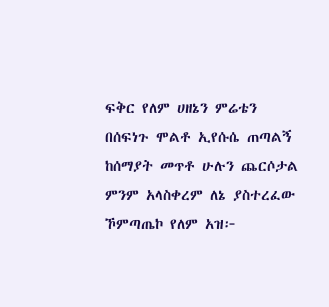ፍቅር የለም ሀዘኔን ምሬቴን በሰፍነጉ ሞልቶ ኢየሱሴ ጠጣልኝ ከሰማያት መጥቶ ሁሉን ጨርሶታል ምንም አላስቀረም ለኔ ያስተረፈው ኾምጣጤኮ የለም አዝ፦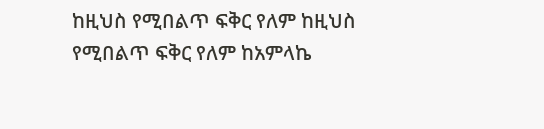ከዚህስ የሚበልጥ ፍቅር የለም ከዚህስ የሚበልጥ ፍቅር የለም ከአምላኬ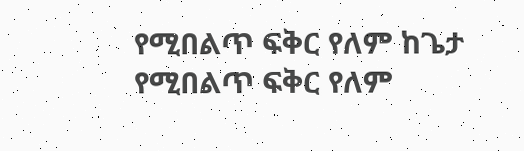የሚበልጥ ፍቅር የለም ከጌታ የሚበልጥ ፍቅር የለም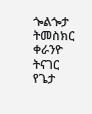ጐልጐታ ትመስክር ቀራንዮ ትናገር የጌታ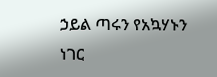ኃይል ጣሩን የአኳሃኑን ነገር